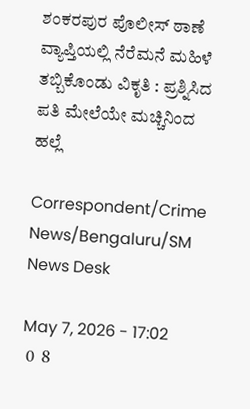ಶಂಕರಪುರ ಪೊಲೀಸ್‌‍ ಠಾಣೆ ವ್ಯಾಪ್ತಿಯಲ್ಲಿ ನೆರೆಮನೆ ಮಹಿಳೆ ತಬ್ಬಿಕೊಂಡು ವಿಕೃತಿ : ಪ್ರಶ್ನಿಸಿದ ಪತಿ ಮೇಲೆಯೇ ಮಚ್ಚಿನಿಂದ ಹಲ್ಲೆ

Correspondent/Crime News/Bengaluru/SM News Desk

May 7, 2026 - 17:02
 0  8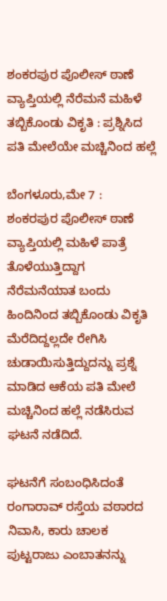ಶಂಕರಪುರ ಪೊಲೀಸ್‌‍ ಠಾಣೆ ವ್ಯಾಪ್ತಿಯಲ್ಲಿ ನೆರೆಮನೆ ಮಹಿಳೆ ತಬ್ಬಿಕೊಂಡು ವಿಕೃತಿ : ಪ್ರಶ್ನಿಸಿದ ಪತಿ ಮೇಲೆಯೇ ಮಚ್ಚಿನಿಂದ ಹಲ್ಲೆ

ಬೆಂಗಳೂರು,ಮೇ 7 :  ಶಂಕರಪುರ ಪೊಲೀಸ್‌‍ ಠಾಣೆ ವ್ಯಾಪ್ತಿಯಲ್ಲಿ ಮಹಿಳೆ ಪಾತ್ರೆ ತೊಳೆಯುತ್ತಿದ್ದಾಗ ನೆರೆಮನೆಯಾತ ಬಂದು ಹಿಂದಿನಿಂದ ತಬ್ಬಿಕೊಂಡು ವಿಕೃತಿ ಮೆರೆದಿದ್ದಲ್ಲದೇ ರೇಗಿಸಿ ಚುಡಾಯಿಸುತ್ತಿದ್ದುದನ್ನು ಪ್ರಶ್ನೆ ಮಾಡಿದ ಆಕೆಯ ಪತಿ ಮೇಲೆ ಮಚ್ಚಿನಿಂದ ಹಲ್ಲೆ ನಡೆಸಿರುವ ಘಟನೆ ನಡೆದಿದೆ.

ಘಟನೆಗೆ ಸಂಬಂಧಿಸಿದಂತೆ ರಂಗಾರಾವ್‌ ರಸ್ತೆಯ ವಠಾರದ ನಿವಾಸಿ, ಕಾರು ಚಾಲಕ ಪುಟ್ಟರಾಜು ಎಂಬಾತನನ್ನು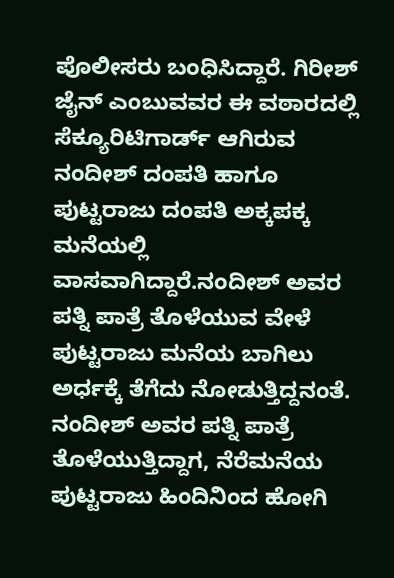ಪೊಲೀಸರು ಬಂಧಿಸಿದ್ದಾರೆ. ಗಿರೀಶ್‌ ಜೈನ್‌ ಎಂಬುವವರ ಈ ವಠಾರದಲ್ಲಿ ಸೆಕ್ಯೂರಿಟಿಗಾರ್ಡ್‌ ಆಗಿರುವ ನಂದೀಶ್‌ ದಂಪತಿ ಹಾಗೂ ಪುಟ್ಟರಾಜು ದಂಪತಿ ಅಕ್ಕಪಕ್ಕ ಮನೆಯಲ್ಲಿ ವಾಸವಾಗಿದ್ದಾರೆ.ನಂದೀಶ್‌ ಅವರ ಪತ್ನಿ ಪಾತ್ರೆ ತೊಳೆಯುವ ವೇಳೆ ಪುಟ್ಟರಾಜು ಮನೆಯ ಬಾಗಿಲು ಅರ್ಧಕ್ಕೆ ತೆಗೆದು ನೋಡುತ್ತಿದ್ದನಂತೆ. ನಂದೀಶ್‌ ಅವರ ಪತ್ನಿ ಪಾತ್ರೆ ತೊಳೆಯುತ್ತಿದ್ದಾಗ, ನೆರೆಮನೆಯ ಪುಟ್ಟರಾಜು ಹಿಂದಿನಿಂದ ಹೋಗಿ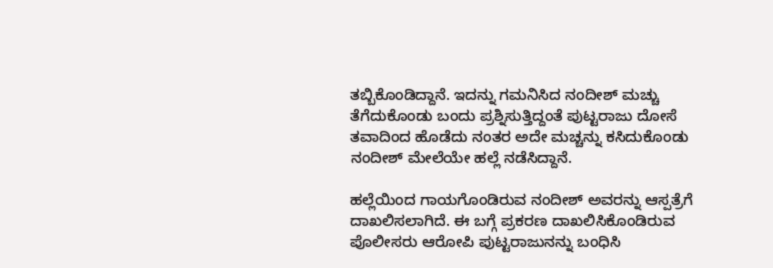ತಬ್ಬಿಕೊಂಡಿದ್ದಾನೆ. ಇದನ್ನು ಗಮನಿಸಿದ ನಂದೀಶ್‌ ಮಚ್ಚು ತೆಗೆದುಕೊಂಡು ಬಂದು ಪ್ರಶ್ನಿಸುತ್ತಿದ್ದಂತೆ ಪುಟ್ಟರಾಜು ದೋಸೆ ತವಾದಿಂದ ಹೊಡೆದು ನಂತರ ಅದೇ ಮಚ್ಚನ್ನು ಕಸಿದುಕೊಂಡು ನಂದೀಶ್‌ ಮೇಲೆಯೇ ಹಲ್ಲೆ ನಡೆಸಿದ್ದಾನೆ.

ಹಲ್ಲೆಯಿಂದ ಗಾಯಗೊಂಡಿರುವ ನಂದೀಶ್‌ ಅವರನ್ನು ಆಸ್ಪತ್ರೆಗೆ ದಾಖಲಿಸಲಾಗಿದೆ. ಈ ಬಗ್ಗೆ ಪ್ರಕರಣ ದಾಖಲಿಸಿಕೊಂಡಿರುವ ಪೊಲೀಸರು ಆರೋಪಿ ಪುಟ್ಟರಾಜುನನ್ನು ಬಂಧಿಸಿ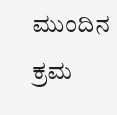ಮುಂದಿನ ಕ್ರಮ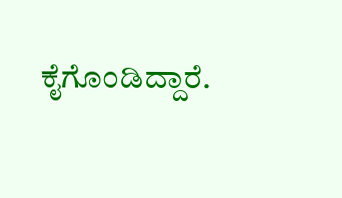ಕೈಗೊಂಡಿದ್ದಾರೆ.